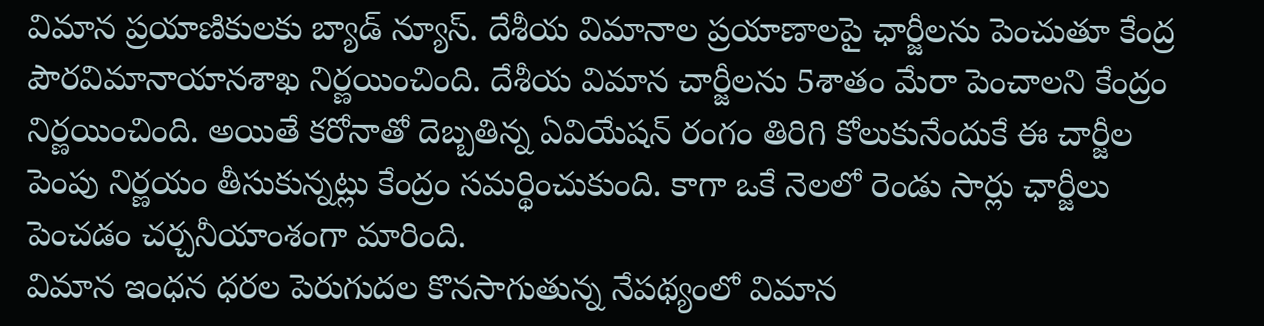విమాన ప్రయాణికులకు బ్యాడ్ న్యూస్. దేశీయ విమానాల ప్రయాణాలపై ఛార్జీలను పెంచుతూ కేంద్ర పౌరవిమానాయానశాఖ నిర్ణయించింది. దేశీయ విమాన చార్జీలను 5శాతం మేరా పెంచాలని కేంద్రం నిర్ణయించింది. అయితే కరోనాతో దెబ్బతిన్న ఏవియేషన్ రంగం తిరిగి కోలుకునేందుకే ఈ చార్జీల పెంపు నిర్ణయం తీసుకున్నట్లు కేంద్రం సమర్థించుకుంది. కాగా ఒకే నెలలో రెండు సార్లు ఛార్జీలు పెంచడం చర్చనీయాంశంగా మారింది.
విమాన ఇంధన ధరల పెరుగుదల కొనసాగుతున్న నేపథ్యంలో విమాన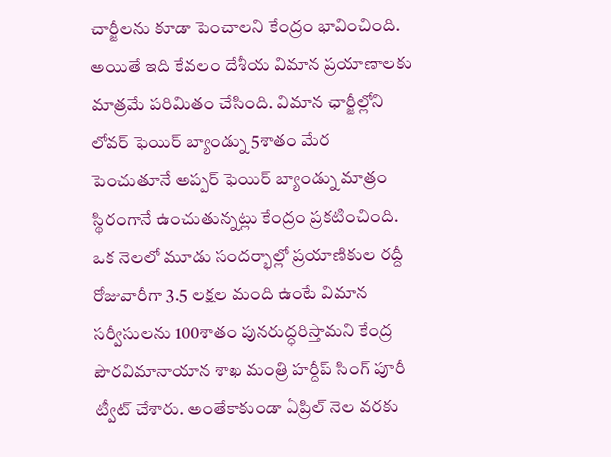చార్జీలను కూడా పెంచాలని కేంద్రం భావించింది. అయితే ఇది కేవలం దేశీయ విమాన ప్రయాణాలకు మాత్రమే పరిమితం చేసింది. విమాన ఛార్జీల్లోని లోవర్ ఫెయిర్ బ్యాండ్ను 5శాతం మేర పెంచుతూనే అప్పర్ ఫెయిర్ బ్యాండ్ను మాత్రం స్థిరంగానే ఉంచుతున్నట్లు కేంద్రం ప్రకటించింది. ఒక నెలలో మూడు సందర్భాల్లో ప్రయాణికుల రద్దీ రోజువారీగా 3.5 లక్షల మంది ఉంటే విమాన సర్వీసులను 100శాతం పునరుద్ధరిస్తామని కేంద్ర పౌరవిమానాయాన శాఖ మంత్రి హర్దీప్ సింగ్ పూరీ ట్వీట్ చేశారు. అంతేకాకుండా ఏప్రిల్ నెల వరకు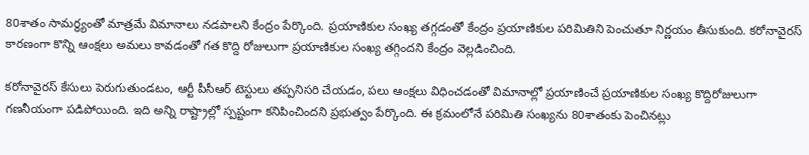80శాతం సామర్థ్యంతో మాత్రమే విమానాలు నడపాలని కేంద్రం పేర్కొంది. ప్రయాణికుల సంఖ్య తగ్గడంతో కేంద్రం ప్రయాణికుల పరిమితిని పెంచుతూ నిర్ణయం తీసుకుంది. కరోనావైరస్ కారణంగా కొన్ని ఆంక్షలు అమలు కావడంతో గత కొద్ది రోజులుగా ప్రయాణికుల సంఖ్య తగ్గిందని కేంద్రం వెల్లడించింది.

కరోనావైరస్ కేసులు పెరుగుతుండటం, ఆర్టీ పీసీఆర్ టెస్టులు తప్పనిసరి చేయడం, పలు ఆంక్షలు విధించడంతో విమానాల్లో ప్రయాణించే ప్రయాణికుల సంఖ్య కొద్దిరోజులుగా గణనీయంగా పడిపోయింది. ఇది అన్ని రాష్ట్రాల్లో స్పష్టంగా కనిపించిందని ప్రభుత్వం పేర్కొంది. ఈ క్రమంలోనే పరిమితి సంఖ్యను 80శాతంకు పెంచినట్లు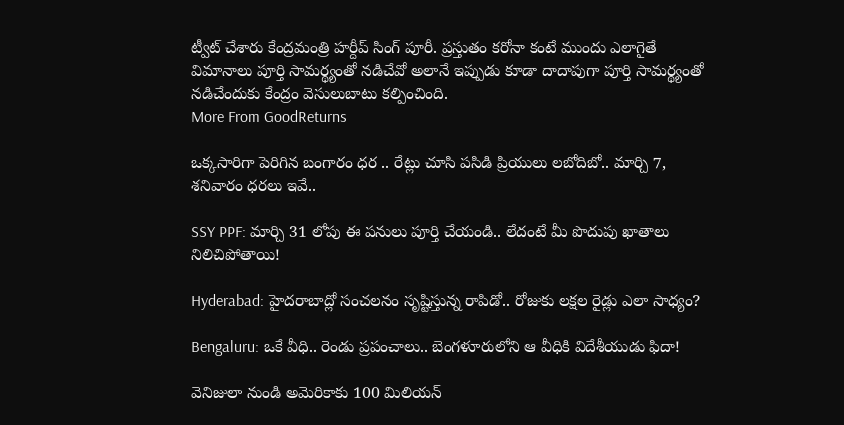ట్వీట్ చేశారు కేంద్రమంత్రి హర్దీప్ సింగ్ పూరీ. ప్రస్తుతం కరోనా కంటే ముందు ఎలాగైతే విమానాలు పూర్తి సామర్థ్యంతో నడిచేవో అలానే ఇప్పుడు కూడా దాదాపుగా పూర్తి సామర్థ్యంతో నడిచేందుకు కేంద్రం వెసులుబాటు కల్పించింది.
More From GoodReturns

ఒక్కసారిగా పెరిగిన బంగారం ధర .. రేట్లు చూసి పసిడి ప్రియులు లబోదిబో.. మార్చి 7, శనివారం ధరలు ఇవే..

SSY PPF: మార్చి 31 లోపు ఈ పనులు పూర్తి చేయండి.. లేదంటే మీ పొదుపు ఖాతాలు నిలిచిపోతాయి!

Hyderabad: హైదరాబాద్లో సంచలనం సృష్టిస్తున్న రాపిడో.. రోజుకు లక్షల రైడ్లు ఎలా సాధ్యం?

Bengaluru: ఒకే వీధి.. రెండు ప్రపంచాలు.. బెంగళూరులోని ఆ వీధికి విదేశీయుడు ఫిదా!

వెనిజులా నుండి అమెరికాకు 100 మిలియన్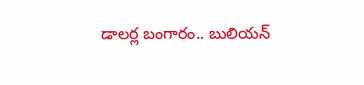డాలర్ల బంగారం.. బులియన్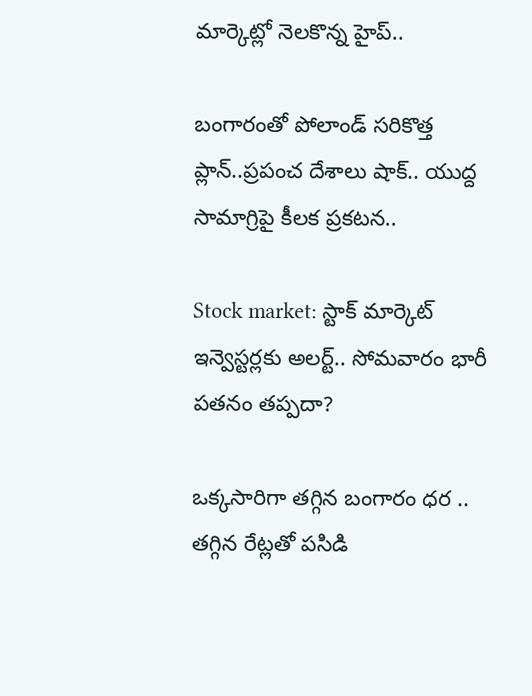మార్కెట్లో నెలకొన్న హైప్..

బంగారంతో పోలాండ్ సరికొత్త ప్లాన్..ప్రపంచ దేశాలు షాక్.. యుద్ద సామాగ్రిపై కీలక ప్రకటన..

Stock market: స్టాక్ మార్కెట్ ఇన్వెస్టర్లకు అలర్ట్.. సోమవారం భారీ పతనం తప్పదా?

ఒక్కసారిగా తగ్గిన బంగారం ధర .. తగ్గిన రేట్లతో పసిడి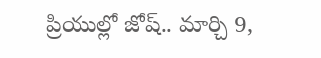ప్రియుల్లో జోష్.. మార్చి 9,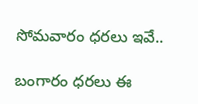సోమవారం ధరలు ఇవే..

బంగారం ధరలు ఈ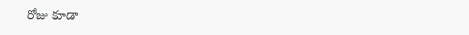రోజు కూడా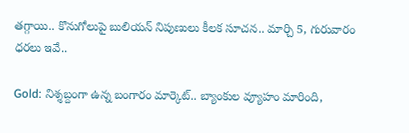తగ్గాయి.. కొనుగోలుపై బులియన్ నిపుణులు కీలక సూచన.. మార్చి 5, గురువారం ధరలు ఇవే..

Gold: నిశ్శబ్దంగా ఉన్న బంగారం మార్కెట్.. బ్యాంకుల వ్యూహం మారింది,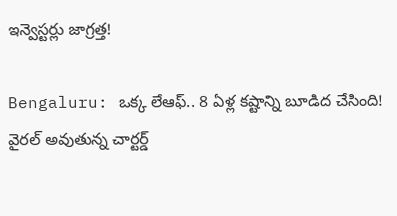ఇన్వెస్టర్లు జాగ్రత్త!

Bengaluru: ఒక్క లేఆఫ్.. 8 ఏళ్ల కష్టాన్ని బూడిద చేసింది! వైరల్ అవుతున్న చార్టర్డ్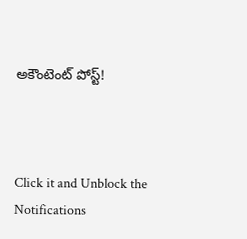అకౌంటెంట్ పోస్ట్!



Click it and Unblock the Notifications